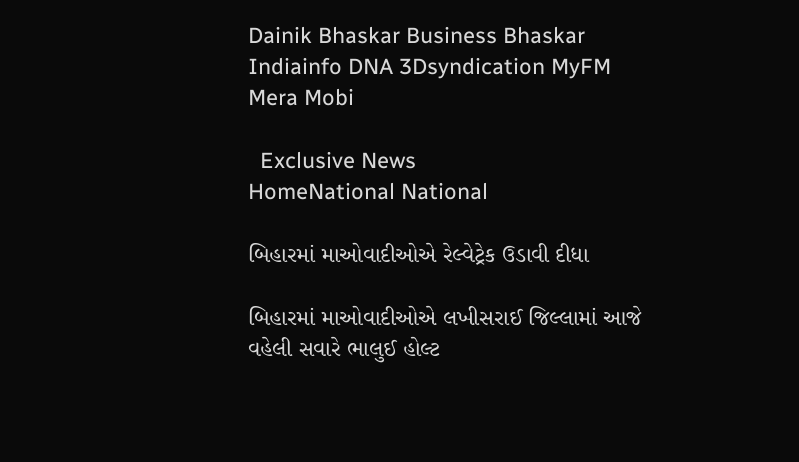Dainik Bhaskar Business Bhaskar Indiainfo DNA 3Dsyndication MyFM Mera Mobi

  Exclusive News
HomeNational National

બિહારમાં માઓવાદીઓએ રેલ્વેટ્રેક ઉડાવી દીધા

બિહારમાં માઓવાદીઓએ લખીસરાઈ જિલ્લામાં આજે વહેલી સવારે ભાલુઈ હોલ્ટ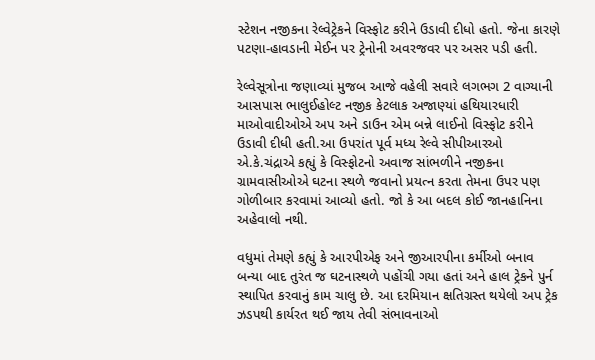સ્ટેશન નજીકના રેલ્વેટ્રેકને વિસ્ફોટ કરીને ઉડાવી દીધો હતો. જેના કારણે પટણા-હાવડાની મેઈન પર ટ્રેનોની અવરજવર પર અસર પડી હતી.

રેલ્વેસૂત્રોના જણાવ્યાં મુજબ આજે વહેલી સવારે લગભગ 2 વાગ્યાની આસપાસ ભાલુઈહોલ્ટ નજીક કેટલાક અજાણ્યાં હથિયારધારી માઓવાદીઓએ અપ અને ડાઉન એમ બન્ને લાઈનો વિસ્ફોટ કરીને ઉડાવી દીધી હતી.આ ઉપરાંત પૂર્વ મધ્ય રેલ્વે સીપીઆરઓ એ.કે.ચંદ્રાએ કહ્યું કે વિસ્ફોટનો અવાજ સાંભળીને નજીકના ગ્રામવાસીઓએ ઘટના સ્થળે જવાનો પ્રયત્ન કરતા તેમના ઉપર પણ ગોળીબાર કરવામાં આવ્યો હતો. જો કે આ બદલ કોઈ જાનહાનિના અહેવાલો નથી.

વધુમાં તેમણે કહ્યું કે આરપીએફ અને જીઆરપીના કર્મીઓ બનાવ બન્યા બાદ તુરંત જ ઘટનાસ્થળે પહોંચી ગયા હતાં અને હાલ ટ્રેકને પુર્ન સ્થાપિત કરવાનું કામ ચાલુ છે. આ દરમિયાન ક્ષતિગ્રસ્ત થયેલો અપ ટ્રેક ઝડપથી કાર્યરત થઈ જાય તેવી સંભાવનાઓ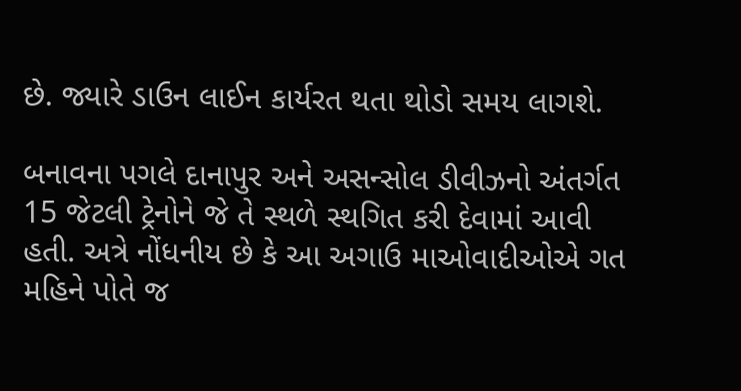છે. જ્યારે ડાઉન લાઈન કાર્યરત થતા થોડો સમય લાગશે.

બનાવના પગલે દાનાપુર અને અસન્સોલ ડીવીઝનો અંતર્ગત 15 જેટલી ટ્રેનોને જે તે સ્થળે સ્થગિત કરી દેવામાં આવી હતી. અત્રે નોંધનીય છે કે આ અગાઉ માઓવાદીઓએ ગત મહિને પોતે જ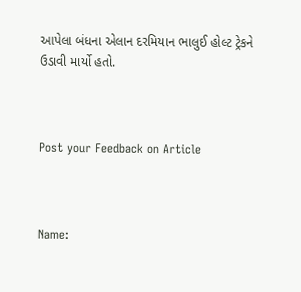આપેલા બંધના એલાન દરમિયાન ભાલુઈ હોલ્ટ ટ્રેકને ઉડાવી માર્યો હતો.



Post your Feedback on Article



Name: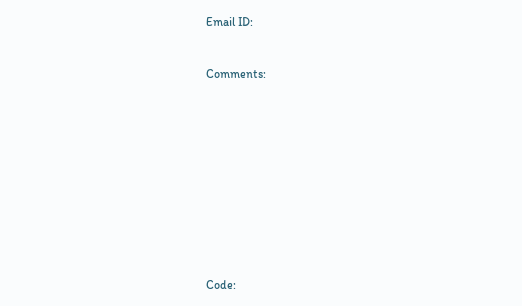Email ID:



Comments:















Code: